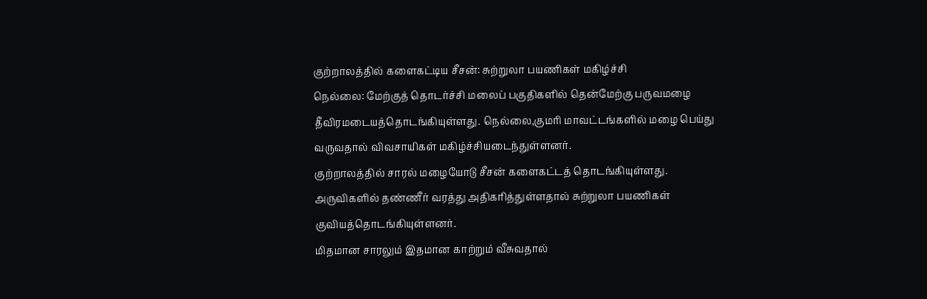குற்றாலத்தில் களைகட்டிய சீசன்: சுற்றுலா பயணிகள் மகிழ்ச்சி
நெல்லை: மேற்குத் தொடர்ச்சி மலைப் பகுதிகளில் தென்மேற்கு பருவமழை தீவிரமடையத்தொடங்கியுள்ளது. நெல்லை,குமரி மாவட்டங்களில் மழை பெய்து வருவதால் விவசாயிகள் மகிழ்ச்சியடைந்துள்ளனர்.
குற்றாலத்தில் சாரல் மழையோடு சீசன் களைகட்டத் தொடங்கியுள்ளது. அருவிகளில் தண்ணீர் வரத்து அதிகரித்துள்ளதால் சுற்றுலா பயணிகள் குவியத்தொடங்கியுள்ளனர்.
மிதமான சாரலும் இதமான காற்றும் வீசுவதால்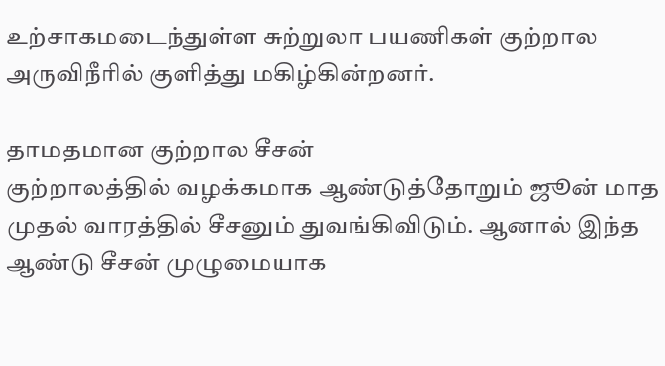உற்சாகமடைந்துள்ள சுற்றுலா பயணிகள் குற்றால அருவிநீரில் குளித்து மகிழ்கின்றனர்.

தாமதமான குற்றால சீசன்
குற்றாலத்தில் வழக்கமாக ஆண்டுத்தோறும் ஜூன் மாத முதல் வாரத்தில் சீசனும் துவங்கிவிடும். ஆனால் இந்த ஆண்டு சீசன் முழுமையாக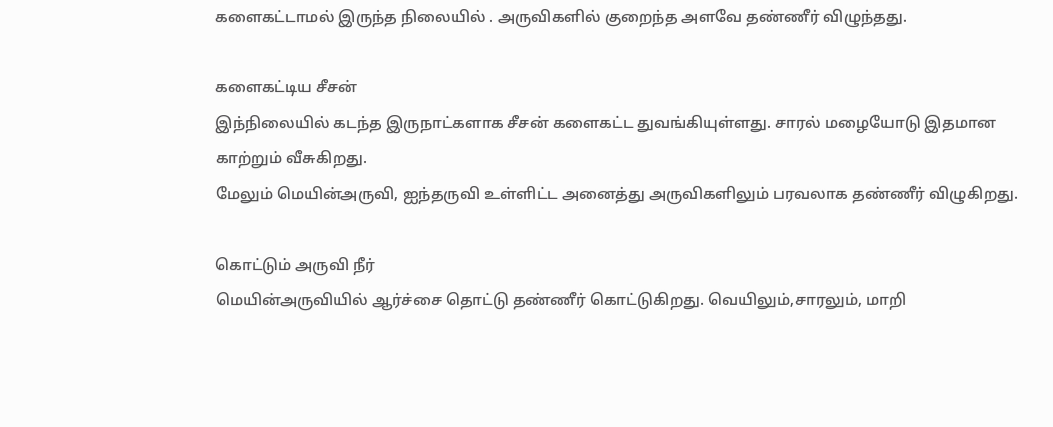களைகட்டாமல் இருந்த நிலையில் . அருவிகளில் குறைந்த அளவே தண்ணீர் விழுந்தது.

களைகட்டிய சீசன்
இந்நிலையில் கடந்த இருநாட்களாக சீசன் களைகட்ட துவங்கியுள்ளது. சாரல் மழையோடு இதமான காற்றும் வீசுகிறது.
மேலும் மெயின்அருவி, ஐந்தருவி உள்ளிட்ட அனைத்து அருவிகளிலும் பரவலாக தண்ணீர் விழுகிறது.

கொட்டும் அருவி நீர்
மெயின்அருவியில் ஆர்ச்சை தொட்டு தண்ணீர் கொட்டுகிறது. வெயிலும்,சாரலும், மாறி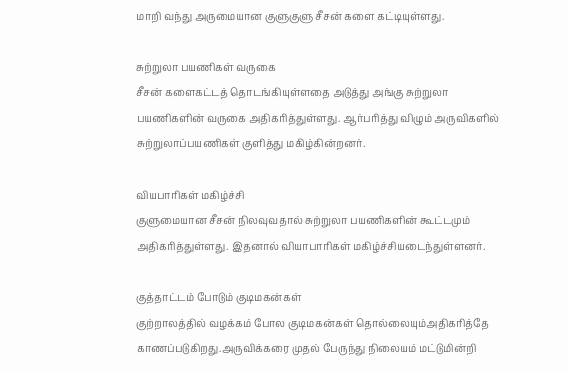மாறி வந்து அருமையான குளுகுளு சீசன் களை கட்டியுள்ளது.

சுற்றுலா பயணிகள் வருகை
சீசன் களைகட்டத் தொடங்கியுள்ளதை அடுத்து அங்கு சுற்றுலா பயணிகளின் வருகை அதிகரித்துள்ளது. ஆர்பரித்து விழும் அருவிகளில் சுற்றுலாப்பயணிகள் குளித்து மகிழ்கின்றனர்.

வியபாரிகள் மகிழ்ச்சி
குளுமையான சீசன் நிலவுவதால் சுற்றுலா பயணிகளின் கூட்டமும் அதிகரித்துள்ளது. இதனால் வியாபாரிகள் மகிழ்ச்சியடைந்துள்ளனர்.

குத்தாட்டம் போடும் குடிமகன்கள்
குற்றாலத்தில் வழக்கம் போல குடிமகன்கள் தொல்லையும்அதிகரித்தே காணப்படுகிறது.அருவிக்கரை முதல் பேருந்து நிலையம் மட்டுமின்றி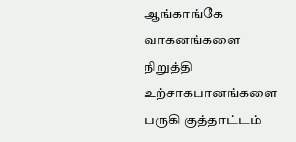ஆங்காங்கே வாகனங்களை நிறுத்தி உற்சாகபானங்களை பருகி குத்தாட்டம்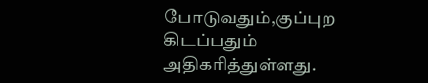போடுவதும்,குப்புற கிடப்பதும் அதிகரித்துள்ளது.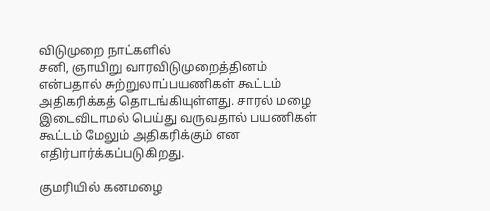விடுமுறை நாட்களில்
சனி, ஞாயிறு வாரவிடுமுறைத்தினம் என்பதால் சுற்றுலாப்பயணிகள் கூட்டம் அதிகரிக்கத் தொடங்கியுள்ளது. சாரல் மழை இடைவிடாமல் பெய்து வருவதால் பயணிகள் கூட்டம் மேலும் அதிகரிக்கும் என எதிர்பார்க்கப்படுகிறது.

குமரியில் கனமழை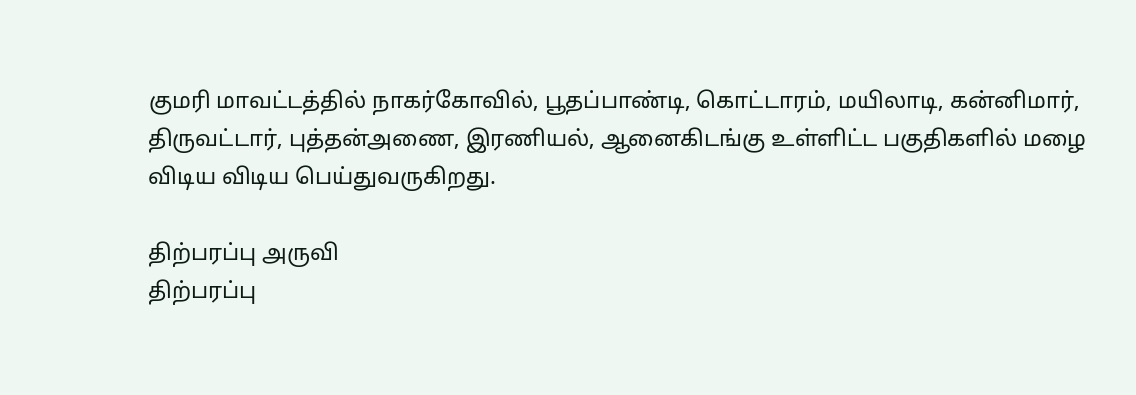குமரி மாவட்டத்தில் நாகர்கோவில், பூதப்பாண்டி, கொட்டாரம், மயிலாடி, கன்னிமார், திருவட்டார், புத்தன்அணை, இரணியல், ஆனைகிடங்கு உள்ளிட்ட பகுதிகளில் மழை விடிய விடிய பெய்துவருகிறது.

திற்பரப்பு அருவி
திற்பரப்பு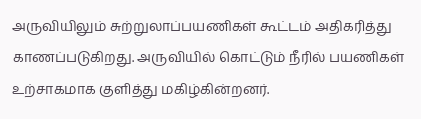அருவியிலும் சுற்றுலாப்பயணிகள் கூட்டம் அதிகரித்து காணப்படுகிறது. அருவியில் கொட்டும் நீரில் பயணிகள் உற்சாகமாக குளித்து மகிழ்கின்றனர்.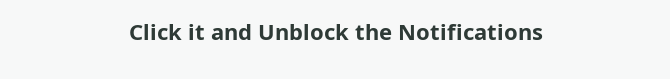Click it and Unblock the Notifications